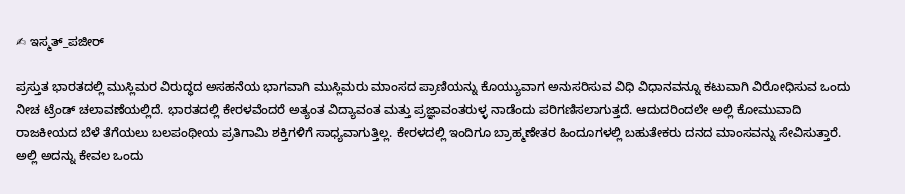✍ ಇಸ್ಮತ್_ಪಜೀರ್

ಪ್ರಸ್ತುತ ಭಾರತದಲ್ಲಿ ಮುಸ್ಲಿಮರ ವಿರುದ್ಧದ ಅಸಹನೆಯ ಭಾಗವಾಗಿ ಮುಸ್ಲಿಮರು ಮಾಂಸದ ಪ್ರಾಣಿಯನ್ನು ಕೊಯ್ಯುವಾಗ ಅನುಸರಿಸುವ ವಿಧಿ ವಿಧಾನವನ್ನೂ ಕಟುವಾಗಿ ವಿರೋಧಿಸುವ ಒಂದು ನೀಚ ಟ್ರೆಂಡ್ ಚಲಾವಣೆಯಲ್ಲಿದೆ. ಭಾರತದಲ್ಲಿ ಕೇರಳವೆಂದರೆ ಅತ್ಯಂತ ವಿದ್ಯಾವಂತ ಮತ್ತು ಪ್ರಜ್ಞಾವಂತರುಳ್ಳ ನಾಡೆಂದು ಪರಿಗಣಿಸಲಾಗುತ್ತದೆ. ಆದುದರಿಂದಲೇ ಅಲ್ಲಿ ಕೋಮುವಾದಿ ರಾಜಕೀಯದ ಬೆಳೆ ತೆಗೆಯಲು ಬಲಪಂಥೀಯ ಪ್ರತಿಗಾಮಿ ಶಕ್ತಿಗಳಿಗೆ ಸಾಧ್ಯವಾಗುತ್ತಿಲ್ಲ. ಕೇರಳದಲ್ಲಿ ಇಂದಿಗೂ ಬ್ರಾಹ್ಮಣೇತರ ಹಿಂದೂಗಳಲ್ಲಿ ಬಹುತೇಕರು ದನದ ಮಾಂಸವನ್ನು ಸೇವಿಸುತ್ತಾರೆ. ಅಲ್ಲಿ ಅದನ್ನು ಕೇವಲ ಒಂದು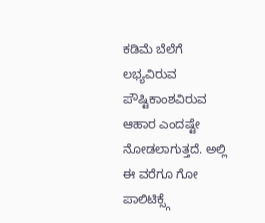ಕಡಿಮೆ ಬೆಲೆಗೆ ಲಭ್ಯವಿರುವ ಪೌಷ್ಟಿಕಾಂಶವಿರುವ ಆಹಾರ ಎಂದಷ್ಟೇ ನೋಡಲಾಗುತ್ತದೆ. ಅಲ್ಲಿ ಈ ವರೆಗೂ ಗೋ ಪಾಲಿಟಿಕ್ಸ್ಗೆ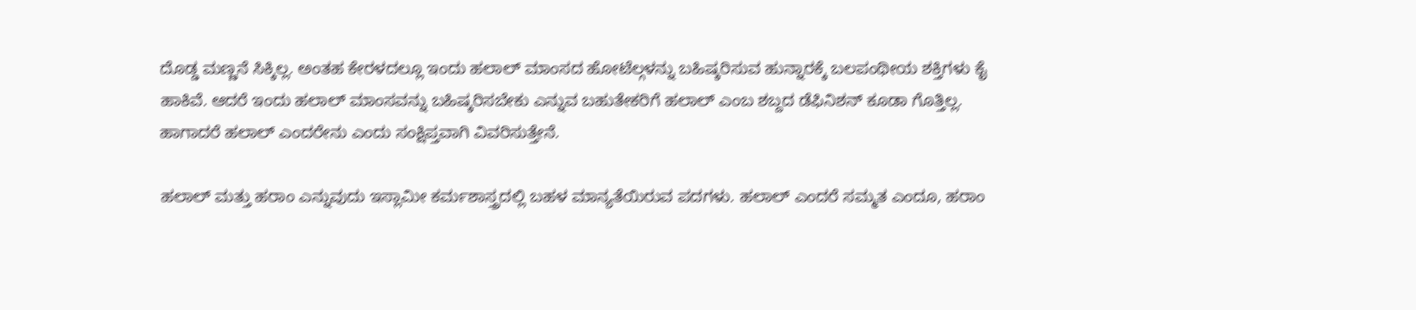ದೊಡ್ಡ ಮಣ್ಣನೆ ಸಿಕ್ಕಿಲ್ಲ. ಅಂತಹ ಕೇರಳದಲ್ಲೂ ಇಂದು ಹಲಾಲ್ ಮಾಂಸದ ಹೋಟೆಲ್ಗಳನ್ನು ಬಹಿಷ್ಕರಿಸುವ ಹುನ್ನಾರಕ್ಕೆ ಬಲಪಂಥೀಯ ಶಕ್ತಿಗಳು ಕೈ ಹಾಕಿವೆ. ಆದರೆ ಇಂದು ಹಲಾಲ್ ಮಾಂಸವನ್ನು ಬಹಿಷ್ಕರಿಸಬೇಕು ಎನ್ನುವ ಬಹುತೇಕರಿಗೆ ಹಲಾಲ್ ಎಂಬ ಶಬ್ದದ ಡೆಫಿನಿಶನ್ ಕೂಡಾ ಗೊತ್ತಿಲ್ಲ. ಹಾಗಾದರೆ ಹಲಾಲ್ ಎಂದರೇನು ಎಂದು ಸಂಕ್ಷಿಪ್ತವಾಗಿ ವಿವರಿಸುತ್ತೇನೆ.

ಹಲಾಲ್ ಮತ್ತು ಹರಾಂ ಎನ್ನುವುದು ಇಸ್ಲಾಮೀ ಕರ್ಮಶಾಸ್ತ್ರದಲ್ಲಿ ಬಹಳ ಮಾನ್ಯತೆಯಿರುವ ಪದಗಳು. ಹಲಾಲ್ ಎಂದರೆ ಸಮ್ಮತ ಎಂದೂ, ಹರಾಂ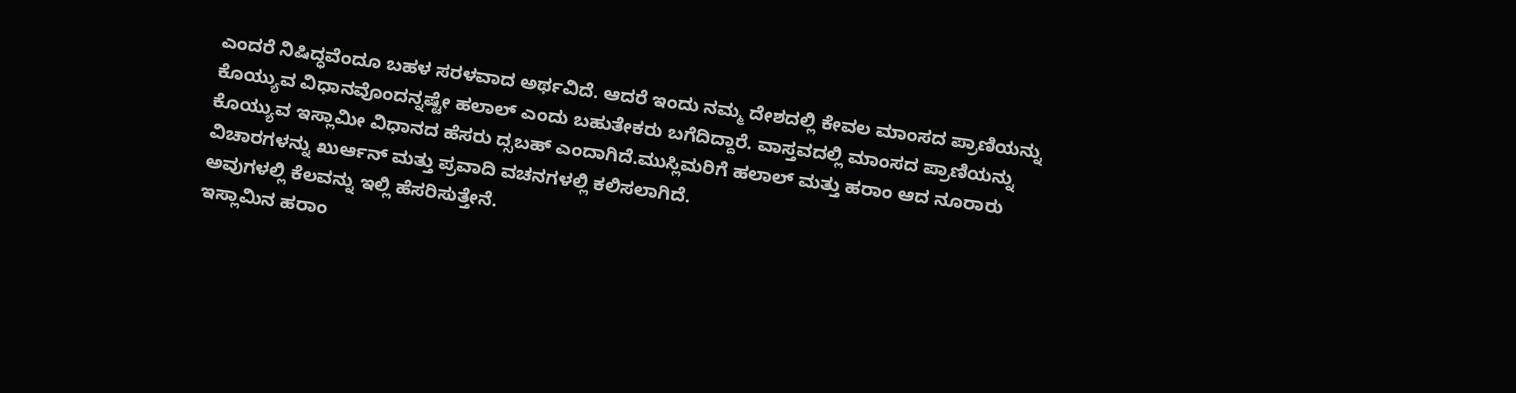ಎಂದರೆ ನಿಷಿದ್ಧವೆಂದೂ ಬಹಳ ಸರಳವಾದ ಅರ್ಥವಿದೆ. ಆದರೆ ಇಂದು ನಮ್ಮ ದೇಶದಲ್ಲಿ ಕೇವಲ ಮಾಂಸದ ಪ್ರಾಣಿಯನ್ನು ಕೊಯ್ಯುವ ವಿಧಾನವೊಂದನ್ನಷ್ಟೇ ಹಲಾಲ್ ಎಂದು ಬಹುತೇಕರು ಬಗೆದಿದ್ದಾರೆ. ವಾಸ್ತವದಲ್ಲಿ ಮಾಂಸದ ಪ್ರಾಣಿಯನ್ನು ಕೊಯ್ಯುವ ಇಸ್ಲಾಮೀ ವಿಧಾನದ ಹೆಸರು ದ್ಸಬಹ್ ಎಂದಾಗಿದೆ.ಮುಸ್ಲಿಮರಿಗೆ ಹಲಾಲ್ ಮತ್ತು ಹರಾಂ ಆದ ನೂರಾರು ವಿಚಾರಗಳನ್ನು ಖುರ್ಆನ್ ಮತ್ತು ಪ್ರವಾದಿ ವಚನಗಳಲ್ಲಿ ಕಲಿಸಲಾಗಿದೆ.
ಅವುಗಳಲ್ಲಿ ಕೆಲವನ್ನು ಇಲ್ಲಿ ಹೆಸರಿಸುತ್ತೇನೆ.
ಇಸ್ಲಾಮಿನ ಹರಾಂ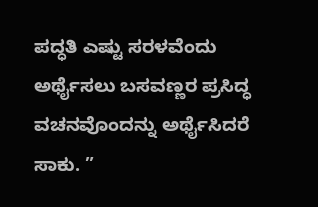ಪದ್ಧತಿ ಎಷ್ಟು ಸರಳವೆಂದು ಅರ್ಥೈಸಲು ಬಸವಣ್ಣರ ಪ್ರಸಿದ್ಧ ವಚನವೊಂದನ್ನು ಅರ್ಥೈಸಿದರೆ ಸಾಕು. ”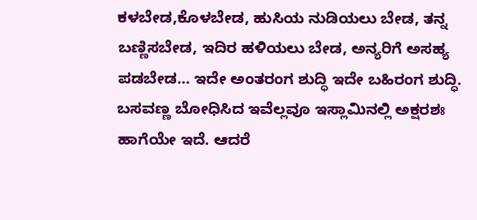ಕಳಬೇಡ,ಕೊಳಬೇಡ, ಹುಸಿಯ ನುಡಿಯಲು ಬೇಡ, ತನ್ನ ಬಣ್ಣಿಸಬೇಡ, ಇದಿರ ಹಳಿಯಲು ಬೇಡ, ಅನ್ಯರಿಗೆ ಅಸಹ್ಯ ಪಡಬೇಡ… ಇದೇ ಅಂತರಂಗ ಶುದ್ಧಿ ಇದೇ ಬಹಿರಂಗ ಶುದ್ಧಿ. ಬಸವಣ್ಣ ಬೋಧಿಸಿದ ಇವೆಲ್ಲವೂ ಇಸ್ಲಾಮಿನಲ್ಲಿ ಅಕ್ಷರಶಃ ಹಾಗೆಯೇ ಇದೆ. ಆದರೆ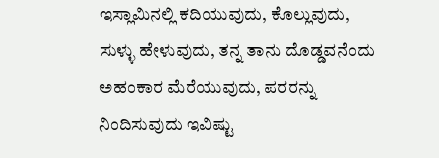ಇಸ್ಲಾಮಿನಲ್ಲಿ ಕದಿಯುವುದು, ಕೊಲ್ಲುವುದು, ಸುಳ್ಳು ಹೇಳುವುದು, ತನ್ನ ತಾನು ದೊಡ್ಡವನೆಂದು ಅಹಂಕಾರ ಮೆರೆಯುವುದು, ಪರರನ್ನು ನಿಂದಿಸುವುದು ಇವಿಷ್ಟು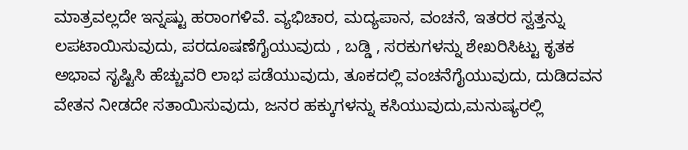ಮಾತ್ರವಲ್ಲದೇ ಇನ್ನಷ್ಟು ಹರಾಂಗಳಿವೆ. ವ್ಯಭಿಚಾರ, ಮದ್ಯಪಾನ, ವಂಚನೆ, ಇತರರ ಸ್ವತ್ತನ್ನು ಲಪಟಾಯಿಸುವುದು, ಪರದೂಷಣೆಗೈಯುವುದು , ಬಡ್ಡಿ , ಸರಕುಗಳನ್ನು ಶೇಖರಿಸಿಟ್ಟು ಕೃತಕ ಅಭಾವ ಸೃಷ್ಟಿಸಿ ಹೆಚ್ಚುವರಿ ಲಾಭ ಪಡೆಯುವುದು, ತೂಕದಲ್ಲಿ ವಂಚನೆಗೈಯುವುದು, ದುಡಿದವನ ವೇತನ ನೀಡದೇ ಸತಾಯಿಸುವುದು, ಜನರ ಹಕ್ಕುಗಳನ್ನು ಕಸಿಯುವುದು,ಮನುಷ್ಯರಲ್ಲಿ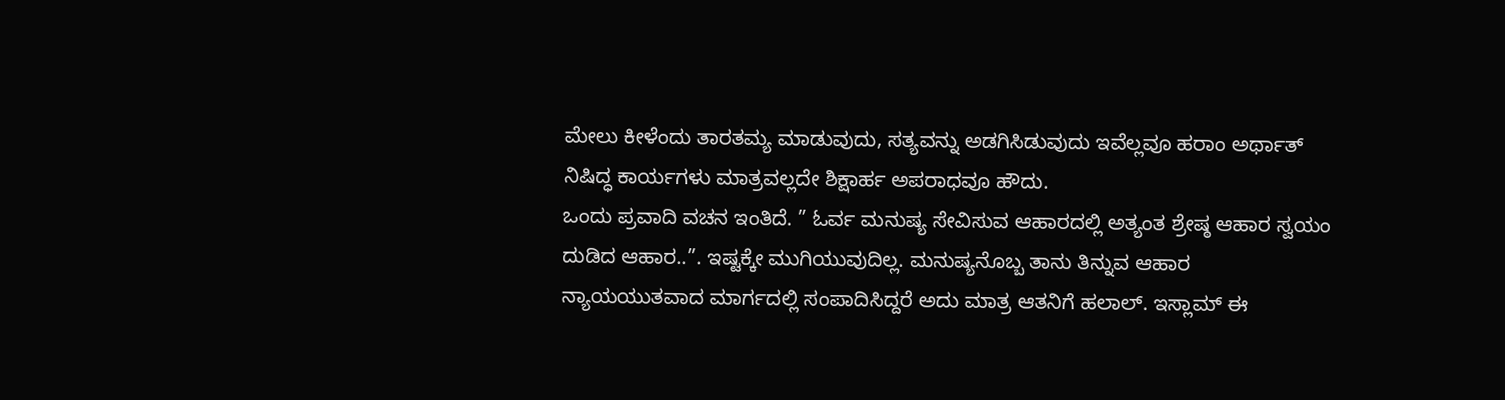ಮೇಲು ಕೀಳೆಂದು ತಾರತಮ್ಯ ಮಾಡುವುದು, ಸತ್ಯವನ್ನು ಅಡಗಿಸಿಡುವುದು ಇವೆಲ್ಲವೂ ಹರಾಂ ಅರ್ಥಾತ್ ನಿಷಿದ್ಧ ಕಾರ್ಯಗಳು ಮಾತ್ರವಲ್ಲದೇ ಶಿಕ್ಷಾರ್ಹ ಅಪರಾಧವೂ ಹೌದು.
ಒಂದು ಪ್ರವಾದಿ ವಚನ ಇಂತಿದೆ. ” ಓರ್ವ ಮನುಷ್ಯ ಸೇವಿಸುವ ಆಹಾರದಲ್ಲಿ ಅತ್ಯಂತ ಶ್ರೇಷ್ಠ ಆಹಾರ ಸ್ವಯಂ ದುಡಿದ ಆಹಾರ..”. ಇಷ್ಟಕ್ಕೇ ಮುಗಿಯುವುದಿಲ್ಲ. ಮನುಷ್ಯನೊಬ್ಬ ತಾನು ತಿನ್ನುವ ಆಹಾರ ನ್ಯಾಯಯುತವಾದ ಮಾರ್ಗದಲ್ಲಿ ಸಂಪಾದಿಸಿದ್ದರೆ ಅದು ಮಾತ್ರ ಆತನಿಗೆ ಹಲಾಲ್. ಇಸ್ಲಾಮ್ ಈ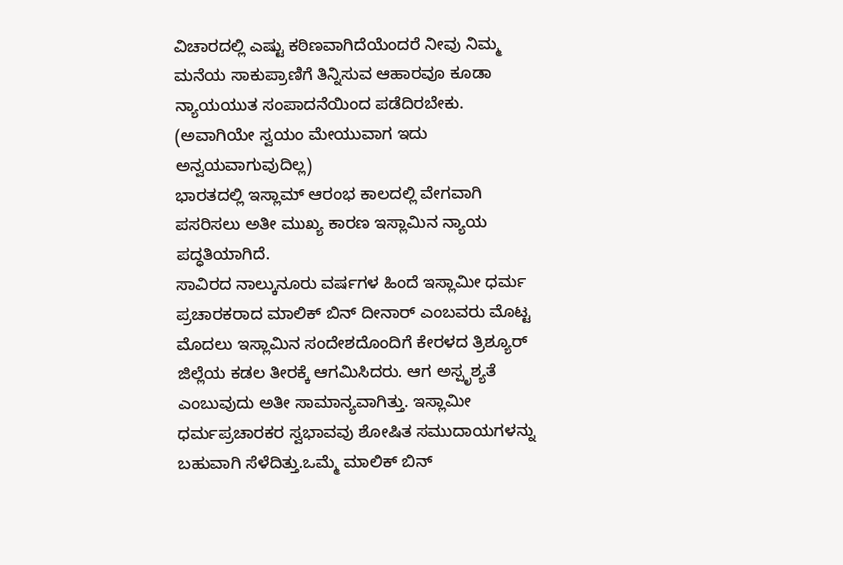ವಿಚಾರದಲ್ಲಿ ಎಷ್ಟು ಕಠಿಣವಾಗಿದೆಯೆಂದರೆ ನೀವು ನಿಮ್ಮ ಮನೆಯ ಸಾಕುಪ್ರಾಣಿಗೆ ತಿನ್ನಿಸುವ ಆಹಾರವೂ ಕೂಡಾ ನ್ಯಾಯಯುತ ಸಂಪಾದನೆಯಿಂದ ಪಡೆದಿರಬೇಕು. (ಅವಾಗಿಯೇ ಸ್ವಯಂ ಮೇಯುವಾಗ ಇದು ಅನ್ವಯವಾಗುವುದಿಲ್ಲ)
ಭಾರತದಲ್ಲಿ ಇಸ್ಲಾಮ್ ಆರಂಭ ಕಾಲದಲ್ಲಿ ವೇಗವಾಗಿ ಪಸರಿಸಲು ಅತೀ ಮುಖ್ಯ ಕಾರಣ ಇಸ್ಲಾಮಿನ ನ್ಯಾಯ ಪದ್ಧತಿಯಾಗಿದೆ.
ಸಾವಿರದ ನಾಲ್ಕುನೂರು ವರ್ಷಗಳ ಹಿಂದೆ ಇಸ್ಲಾಮೀ ಧರ್ಮ ಪ್ರಚಾರಕರಾದ ಮಾಲಿಕ್ ಬಿನ್ ದೀನಾರ್ ಎಂಬವರು ಮೊಟ್ಟ ಮೊದಲು ಇಸ್ಲಾಮಿನ ಸಂದೇಶದೊಂದಿಗೆ ಕೇರಳದ ತ್ರಿಶ್ಯೂರ್ ಜಿಲ್ಲೆಯ ಕಡಲ ತೀರಕ್ಕೆ ಆಗಮಿಸಿದರು. ಆಗ ಅಸ್ಪೃಶ್ಯತೆ ಎಂಬುವುದು ಅತೀ ಸಾಮಾನ್ಯವಾಗಿತ್ತು. ಇಸ್ಲಾಮೀ ಧರ್ಮಪ್ರಚಾರಕರ ಸ್ವಭಾವವು ಶೋಷಿತ ಸಮುದಾಯಗಳನ್ನು ಬಹುವಾಗಿ ಸೆಳೆದಿತ್ತು.ಒಮ್ಮೆ ಮಾಲಿಕ್ ಬಿನ್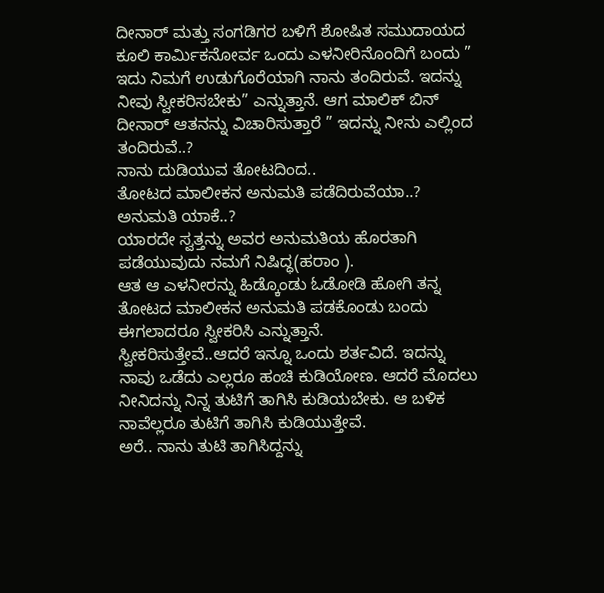ದೀನಾರ್ ಮತ್ತು ಸಂಗಡಿಗರ ಬಳಿಗೆ ಶೋಷಿತ ಸಮುದಾಯದ ಕೂಲಿ ಕಾರ್ಮಿಕನೋರ್ವ ಒಂದು ಎಳನೀರಿನೊಂದಿಗೆ ಬಂದು ” ಇದು ನಿಮಗೆ ಉಡುಗೊರೆಯಾಗಿ ನಾನು ತಂದಿರುವೆ. ಇದನ್ನು ನೀವು ಸ್ವೀಕರಿಸಬೇಕು” ಎನ್ನುತ್ತಾನೆ. ಆಗ ಮಾಲಿಕ್ ಬಿನ್ ದೀನಾರ್ ಆತನನ್ನು ವಿಚಾರಿಸುತ್ತಾರೆ ” ಇದನ್ನು ನೀನು ಎಲ್ಲಿಂದ ತಂದಿರುವೆ..?
ನಾನು ದುಡಿಯುವ ತೋಟದಿಂದ..
ತೋಟದ ಮಾಲೀಕನ ಅನುಮತಿ ಪಡೆದಿರುವೆಯಾ..?
ಅನುಮತಿ ಯಾಕೆ..?
ಯಾರದೇ ಸ್ವತ್ತನ್ನು ಅವರ ಅನುಮತಿಯ ಹೊರತಾಗಿ ಪಡೆಯುವುದು ನಮಗೆ ನಿಷಿದ್ಧ(ಹರಾಂ ).
ಆತ ಆ ಎಳನೀರನ್ನು ಹಿಡ್ಕೊಂಡು ಓಡೋಡಿ ಹೋಗಿ ತನ್ನ ತೋಟದ ಮಾಲೀಕನ ಅನುಮತಿ ಪಡಕೊಂಡು ಬಂದು ಈಗಲಾದರೂ ಸ್ವೀಕರಿಸಿ ಎನ್ನುತ್ತಾನೆ.
ಸ್ವೀಕರಿಸುತ್ತೇವೆ..ಆದರೆ ಇನ್ನೂ ಒಂದು ಶರ್ತವಿದೆ. ಇದನ್ನು ನಾವು ಒಡೆದು ಎಲ್ಲರೂ ಹಂಚಿ ಕುಡಿಯೋಣ. ಆದರೆ ಮೊದಲು ನೀನಿದನ್ನು ನಿನ್ನ ತುಟಿಗೆ ತಾಗಿಸಿ ಕುಡಿಯಬೇಕು. ಆ ಬಳಿಕ ನಾವೆಲ್ಲರೂ ತುಟಿಗೆ ತಾಗಿಸಿ ಕುಡಿಯುತ್ತೇವೆ.
ಅರೆ.. ನಾನು ತುಟಿ ತಾಗಿಸಿದ್ದನ್ನು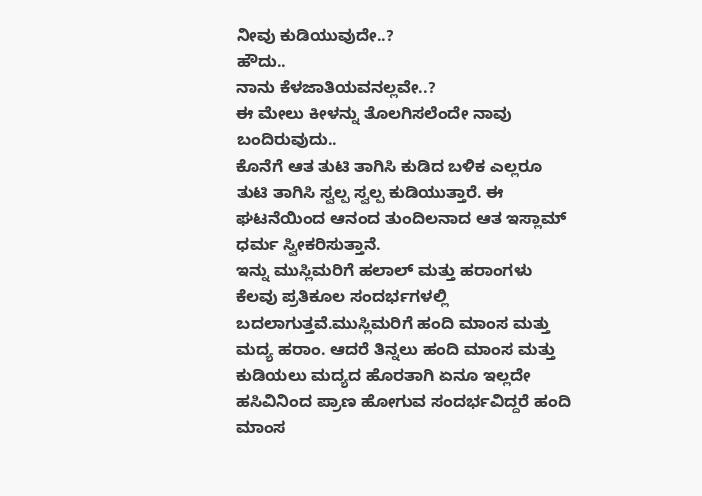ನೀವು ಕುಡಿಯುವುದೇ..?
ಹೌದು..
ನಾನು ಕೆಳಜಾತಿಯವನಲ್ಲವೇ..?
ಈ ಮೇಲು ಕೀಳನ್ನು ತೊಲಗಿಸಲೆಂದೇ ನಾವು ಬಂದಿರುವುದು..
ಕೊನೆಗೆ ಆತ ತುಟಿ ತಾಗಿಸಿ ಕುಡಿದ ಬಳಿಕ ಎಲ್ಲರೂ ತುಟಿ ತಾಗಿಸಿ ಸ್ವಲ್ಪ ಸ್ವಲ್ಪ ಕುಡಿಯುತ್ತಾರೆ. ಈ ಘಟನೆಯಿಂದ ಆನಂದ ತುಂದಿಲನಾದ ಆತ ಇಸ್ಲಾಮ್ ಧರ್ಮ ಸ್ವೀಕರಿಸುತ್ತಾನೆ.
ಇನ್ನು ಮುಸ್ಲಿಮರಿಗೆ ಹಲಾಲ್ ಮತ್ತು ಹರಾಂಗಳು ಕೆಲವು ಪ್ರತಿಕೂಲ ಸಂದರ್ಭಗಳಲ್ಲಿ ಬದಲಾಗುತ್ತವೆ.ಮುಸ್ಲಿಮರಿಗೆ ಹಂದಿ ಮಾಂಸ ಮತ್ತು ಮದ್ಯ ಹರಾಂ. ಆದರೆ ತಿನ್ನಲು ಹಂದಿ ಮಾಂಸ ಮತ್ತು ಕುಡಿಯಲು ಮದ್ಯದ ಹೊರತಾಗಿ ಏನೂ ಇಲ್ಲದೇ ಹಸಿವಿನಿಂದ ಪ್ರಾಣ ಹೋಗುವ ಸಂದರ್ಭವಿದ್ದರೆ ಹಂದಿ ಮಾಂಸ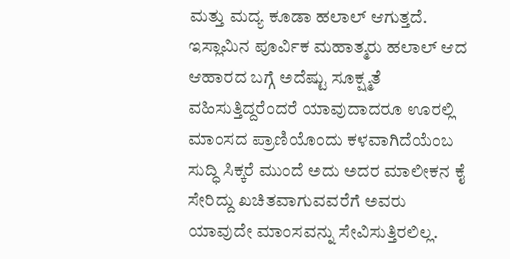ಮತ್ತು ಮದ್ಯ ಕೂಡಾ ಹಲಾಲ್ ಆಗುತ್ತದೆ.
ಇಸ್ಲಾಮಿನ ಪೂರ್ವಿಕ ಮಹಾತ್ಮರು ಹಲಾಲ್ ಆದ ಆಹಾರದ ಬಗ್ಗೆ ಅದೆಷ್ಟು ಸೂಕ್ಷ್ಮತೆ ವಹಿಸುತ್ತಿದ್ದರೆಂದರೆ ಯಾವುದಾದರೂ ಊರಲ್ಲಿ ಮಾಂಸದ ಪ್ರಾಣಿಯೊಂದು ಕಳವಾಗಿದೆಯೆಂಬ ಸುದ್ಧಿ ಸಿಕ್ಕರೆ ಮುಂದೆ ಅದು ಅದರ ಮಾಲೀಕನ ಕೈ ಸೇರಿದ್ದು ಖಚಿತವಾಗುವವರೆಗೆ ಅವರು ಯಾವುದೇ ಮಾಂಸವನ್ನು ಸೇವಿಸುತ್ತಿರಲಿಲ್ಲ.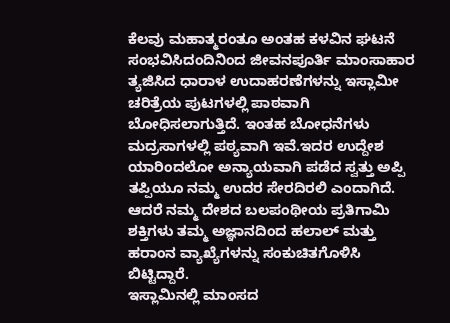ಕೆಲವು ಮಹಾತ್ಮರಂತೂ ಅಂತಹ ಕಳವಿನ ಘಟನೆ ಸಂಭವಿಸಿದಂದಿನಿಂದ ಜೀವನಪೂರ್ತಿ ಮಾಂಸಾಹಾರ ತ್ಯಜಿಸಿದ ಧಾರಾಳ ಉದಾಹರಣೆಗಳನ್ನು ಇಸ್ಲಾಮೀ ಚರಿತ್ರೆಯ ಪುಟಗಳಲ್ಲಿ ಪಾಠವಾಗಿ ಬೋಧಿಸಲಾಗುತ್ತಿದೆ. ಇಂತಹ ಬೋಧನೆಗಳು ಮದ್ರಸಾಗಳಲ್ಲಿ ಪಠ್ಯವಾಗಿ ಇವೆ.ಇದರ ಉದ್ದೇಶ ಯಾರಿಂದಲೋ ಅನ್ಯಾಯವಾಗಿ ಪಡೆದ ಸ್ವತ್ತು ಅಪ್ಪಿ ತಪ್ಪಿಯೂ ನಮ್ಮ ಉದರ ಸೇರದಿರಲಿ ಎಂದಾಗಿದೆ.
ಆದರೆ ನಮ್ಮ ದೇಶದ ಬಲಪಂಥೀಯ ಪ್ರತಿಗಾಮಿ ಶಕ್ತಿಗಳು ತಮ್ಮ ಅಜ್ಞಾನದಿಂದ ಹಲಾಲ್ ಮತ್ತು ಹರಾಂನ ವ್ಯಾಖ್ಯೆಗಳನ್ನು ಸಂಕುಚಿತಗೊಳಿಸಿ ಬಿಟ್ಟಿದ್ದಾರೆ.
ಇಸ್ಲಾಮಿನಲ್ಲಿ ಮಾಂಸದ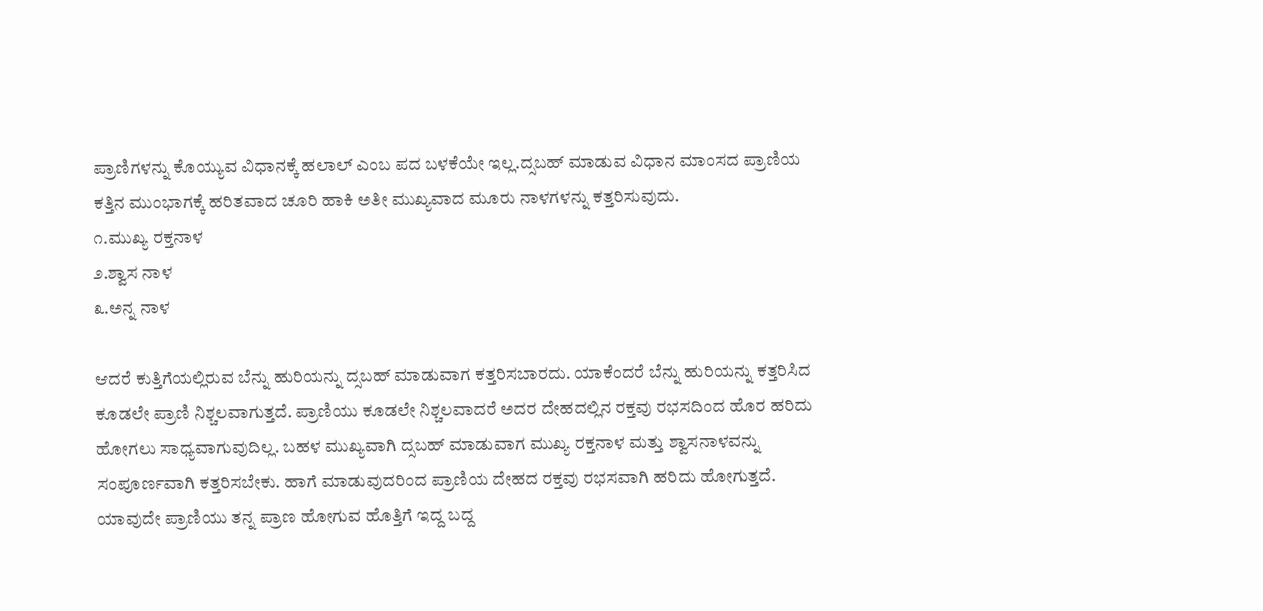ಪ್ರಾಣಿಗಳನ್ನು ಕೊಯ್ಯುವ ವಿಧಾನಕ್ಕೆ ಹಲಾಲ್ ಎಂಬ ಪದ ಬಳಕೆಯೇ ಇಲ್ಲ.ದ್ಸಬಹ್ ಮಾಡುವ ವಿಧಾನ ಮಾಂಸದ ಪ್ರಾಣಿಯ ಕತ್ತಿನ ಮುಂಭಾಗಕ್ಕೆ ಹರಿತವಾದ ಚೂರಿ ಹಾಕಿ ಅತೀ ಮುಖ್ಯವಾದ ಮೂರು ನಾಳಗಳನ್ನು ಕತ್ತರಿಸುವುದು.
೧.ಮುಖ್ಯ ರಕ್ತನಾಳ
೨.ಶ್ವಾಸ ನಾಳ
೩.ಅನ್ನ ನಾಳ

ಆದರೆ ಕುತ್ತಿಗೆಯಲ್ಲಿರುವ ಬೆನ್ನು ಹುರಿಯನ್ನು ದ್ಸಬಹ್ ಮಾಡುವಾಗ ಕತ್ತರಿಸಬಾರದು. ಯಾಕೆಂದರೆ ಬೆನ್ನು ಹುರಿಯನ್ನು ಕತ್ತರಿಸಿದ ಕೂಡಲೇ ಪ್ರಾಣಿ ನಿಶ್ಚಲವಾಗುತ್ತದೆ. ಪ್ರಾಣಿಯು ಕೂಡಲೇ ನಿಶ್ಚಲವಾದರೆ ಅದರ ದೇಹದಲ್ಲಿನ ರಕ್ತವು ರಭಸದಿಂದ ಹೊರ ಹರಿದು ಹೋಗಲು ಸಾಧ್ಯವಾಗುವುದಿಲ್ಲ. ಬಹಳ ಮುಖ್ಯವಾಗಿ ದ್ಸಬಹ್ ಮಾಡುವಾಗ ಮುಖ್ಯ ರಕ್ತನಾಳ ಮತ್ತು ಶ್ವಾಸನಾಳವನ್ನು ಸಂಪೂರ್ಣವಾಗಿ ಕತ್ತರಿಸಬೇಕು. ಹಾಗೆ ಮಾಡುವುದರಿಂದ ಪ್ರಾಣಿಯ ದೇಹದ ರಕ್ತವು ರಭಸವಾಗಿ ಹರಿದು ಹೋಗುತ್ತದೆ. ಯಾವುದೇ ಪ್ರಾಣಿಯು ತನ್ನ ಪ್ರಾಣ ಹೋಗುವ ಹೊತ್ತಿಗೆ ಇದ್ದ ಬದ್ದ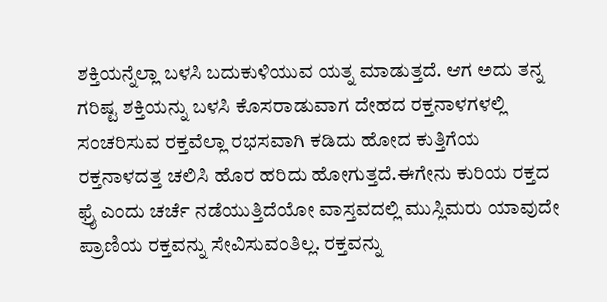ಶಕ್ತಿಯನ್ನೆಲ್ಲಾ ಬಳಸಿ ಬದುಕುಳಿಯುವ ಯತ್ನ ಮಾಡುತ್ತದೆ. ಆಗ ಅದು ತನ್ನ ಗರಿಷ್ಟ ಶಕ್ತಿಯನ್ನು ಬಳಸಿ ಕೊಸರಾಡುವಾಗ ದೇಹದ ರಕ್ತನಾಳಗಳಲ್ಲಿ ಸಂಚರಿಸುವ ರಕ್ತವೆಲ್ಲಾ ರಭಸವಾಗಿ ಕಡಿದು ಹೋದ ಕುತ್ತಿಗೆಯ ರಕ್ತನಾಳದತ್ತ ಚಲಿಸಿ ಹೊರ ಹರಿದು ಹೋಗುತ್ತದೆ.ಈಗೇನು ಕುರಿಯ ರಕ್ತದ ಫ್ರೈ ಎಂದು ಚರ್ಚೆ ನಡೆಯುತ್ತಿದೆಯೋ ವಾಸ್ತವದಲ್ಲಿ ಮುಸ್ಲಿಮರು ಯಾವುದೇ ಪ್ರಾಣಿಯ ರಕ್ತವನ್ನು ಸೇವಿಸುವಂತಿಲ್ಲ. ರಕ್ತವನ್ನು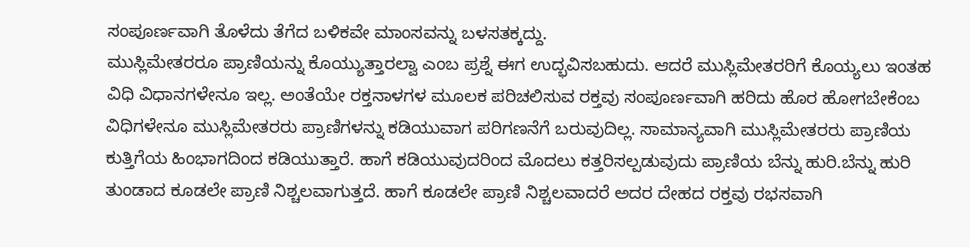ಸಂಪೂರ್ಣವಾಗಿ ತೊಳೆದು ತೆಗೆದ ಬಳಿಕವೇ ಮಾಂಸವನ್ನು ಬಳಸತಕ್ಕದ್ದು.
ಮುಸ್ಲಿಮೇತರರೂ ಪ್ರಾಣಿಯನ್ನು ಕೊಯ್ಯುತ್ತಾರಲ್ವಾ ಎಂಬ ಪ್ರಶ್ನೆ ಈಗ ಉದ್ಭವಿಸಬಹುದು. ಆದರೆ ಮುಸ್ಲಿಮೇತರರಿಗೆ ಕೊಯ್ಯಲು ಇಂತಹ ವಿಧಿ ವಿಧಾನಗಳೇನೂ ಇಲ್ಲ. ಅಂತೆಯೇ ರಕ್ತನಾಳಗಳ ಮೂಲಕ ಪರಿಚಲಿಸುವ ರಕ್ತವು ಸಂಪೂರ್ಣವಾಗಿ ಹರಿದು ಹೊರ ಹೋಗಬೇಕೆಂಬ ವಿಧಿಗಳೇನೂ ಮುಸ್ಲಿಮೇತರರು ಪ್ರಾಣಿಗಳನ್ನು ಕಡಿಯುವಾಗ ಪರಿಗಣನೆಗೆ ಬರುವುದಿಲ್ಲ. ಸಾಮಾನ್ಯವಾಗಿ ಮುಸ್ಲಿಮೇತರರು ಪ್ರಾಣಿಯ ಕುತ್ತಿಗೆಯ ಹಿಂಭಾಗದಿಂದ ಕಡಿಯುತ್ತಾರೆ. ಹಾಗೆ ಕಡಿಯುವುದರಿಂದ ಮೊದಲು ಕತ್ತರಿಸಲ್ಪಡುವುದು ಪ್ರಾಣಿಯ ಬೆನ್ನು ಹುರಿ.ಬೆನ್ನು ಹುರಿ ತುಂಡಾದ ಕೂಡಲೇ ಪ್ರಾಣಿ ನಿಶ್ಚಲವಾಗುತ್ತದೆ. ಹಾಗೆ ಕೂಡಲೇ ಪ್ರಾಣಿ ನಿಶ್ಚಲವಾದರೆ ಅದರ ದೇಹದ ರಕ್ತವು ರಭಸವಾಗಿ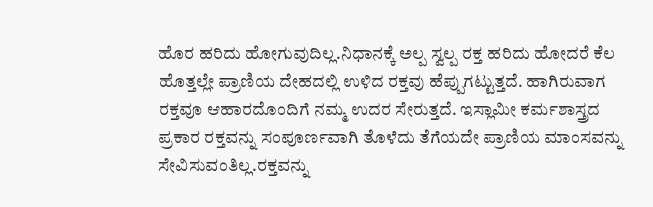ಹೊರ ಹರಿದು ಹೋಗುವುದಿಲ್ಲ.ನಿಧಾನಕ್ಕೆ ಅಲ್ಪ ಸ್ವಲ್ಪ ರಕ್ತ ಹರಿದು ಹೋದರೆ ಕೆಲ ಹೊತ್ತಲ್ಲೇ ಪ್ರಾಣಿಯ ದೇಹದಲ್ಲಿ ಉಳಿದ ರಕ್ತವು ಹೆಪ್ಪುಗಟ್ಟುತ್ತದೆ. ಹಾಗಿರುವಾಗ ರಕ್ತವೂ ಆಹಾರದೊಂದಿಗೆ ನಮ್ಮ ಉದರ ಸೇರುತ್ತದೆ. ಇಸ್ಲಾಮೀ ಕರ್ಮಶಾಸ್ತ್ರದ ಪ್ರಕಾರ ರಕ್ತವನ್ನು ಸಂಪೂರ್ಣವಾಗಿ ತೊಳೆದು ತೆಗೆಯದೇ ಪ್ರಾಣಿಯ ಮಾಂಸವನ್ನು ಸೇವಿಸುವಂತಿಲ್ಲ.ರಕ್ತವನ್ನು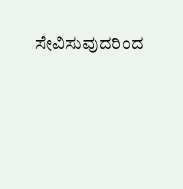ಸೇವಿಸುವುದರಿಂದ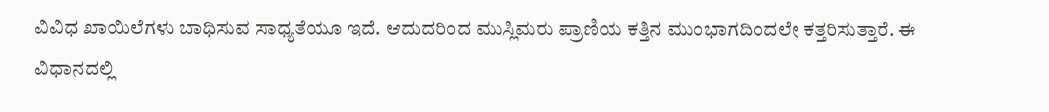ವಿವಿಧ ಖಾಯಿಲೆಗಳು ಬಾಧಿಸುವ ಸಾಧ್ಯತೆಯೂ ಇದೆ. ಆದುದರಿಂದ ಮುಸ್ಲಿಮರು ಪ್ರಾಣಿಯ ಕತ್ತಿನ ಮುಂಭಾಗದಿಂದಲೇ ಕತ್ತರಿಸುತ್ತಾರೆ. ಈ ವಿಧಾನದಲ್ಲಿ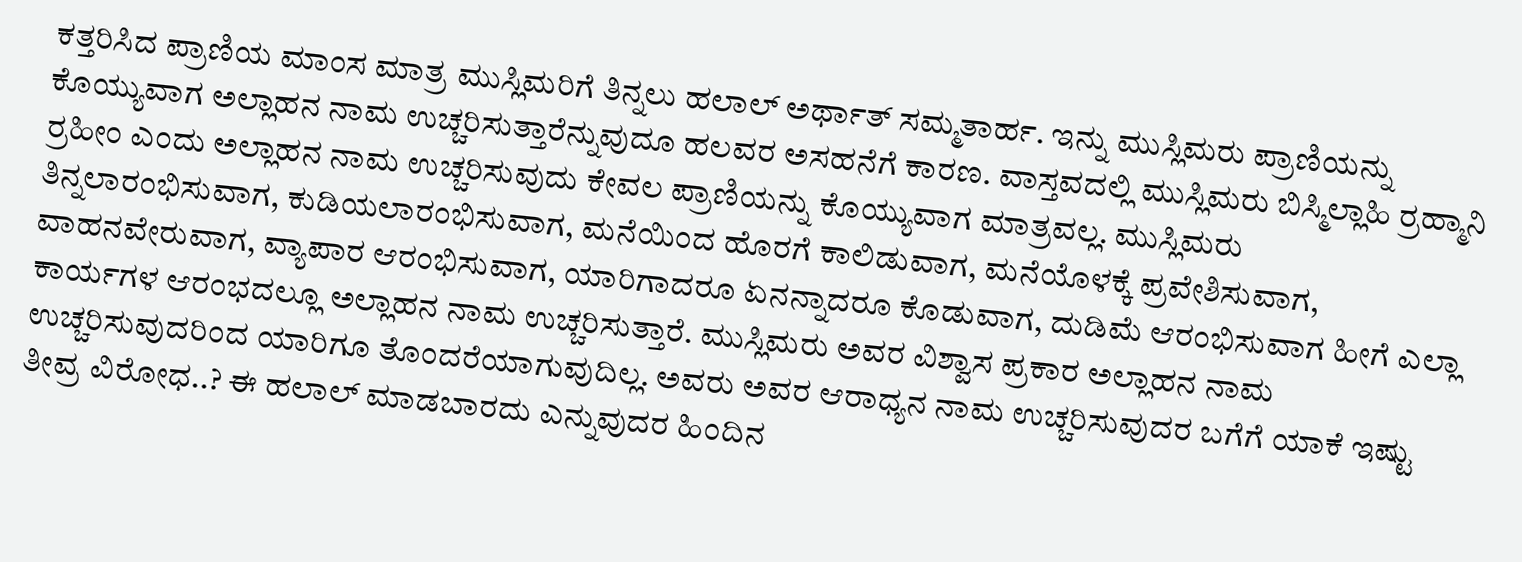ಕತ್ತರಿಸಿದ ಪ್ರಾಣಿಯ ಮಾಂಸ ಮಾತ್ರ ಮುಸ್ಲಿಮರಿಗೆ ತಿನ್ನಲು ಹಲಾಲ್ ಅರ್ಥಾತ್ ಸಮ್ಮತಾರ್ಹ. ಇನ್ನು ಮುಸ್ಲಿಮರು ಪ್ರಾಣಿಯನ್ನು ಕೊಯ್ಯುವಾಗ ಅಲ್ಲಾಹನ ನಾಮ ಉಚ್ಚರಿಸುತ್ತಾರೆನ್ನುವುದೂ ಹಲವರ ಅಸಹನೆಗೆ ಕಾರಣ. ವಾಸ್ತವದಲ್ಲಿ ಮುಸ್ಲಿಮರು ಬಿಸ್ಮಿಲ್ಲಾಹಿ ರ್ರಹ್ಮಾನಿ ರ್ರಹೀಂ ಎಂದು ಅಲ್ಲಾಹನ ನಾಮ ಉಚ್ಚರಿಸುವುದು ಕೇವಲ ಪ್ರಾಣಿಯನ್ನು ಕೊಯ್ಯುವಾಗ ಮಾತ್ರವಲ್ಲ. ಮುಸ್ಲಿಮರು ತಿನ್ನಲಾರಂಭಿಸುವಾಗ, ಕುಡಿಯಲಾರಂಭಿಸುವಾಗ, ಮನೆಯಿಂದ ಹೊರಗೆ ಕಾಲಿಡುವಾಗ, ಮನೆಯೊಳಕ್ಕೆ ಪ್ರವೇಶಿಸುವಾಗ, ವಾಹನವೇರುವಾಗ, ವ್ಯಾಪಾರ ಆರಂಭಿಸುವಾಗ, ಯಾರಿಗಾದರೂ ಏನನ್ನಾದರೂ ಕೊಡುವಾಗ, ದುಡಿಮೆ ಆರಂಭಿಸುವಾಗ ಹೀಗೆ ಎಲ್ಲಾ ಕಾರ್ಯಗಳ ಆರಂಭದಲ್ಲೂ ಅಲ್ಲಾಹನ ನಾಮ ಉಚ್ಚರಿಸುತ್ತಾರೆ. ಮುಸ್ಲಿಮರು ಅವರ ವಿಶ್ವಾಸ ಪ್ರಕಾರ ಅಲ್ಲಾಹನ ನಾಮ ಉಚ್ಚರಿಸುವುದರಿಂದ ಯಾರಿಗೂ ತೊಂದರೆಯಾಗುವುದಿಲ್ಲ. ಅವರು ಅವರ ಆರಾಧ್ಯನ ನಾಮ ಉಚ್ಚರಿಸುವುದರ ಬಗೆಗೆ ಯಾಕೆ ಇಷ್ಟು ತೀವ್ರ ವಿರೋಧ..? ಈ ಹಲಾಲ್ ಮಾಡಬಾರದು ಎನ್ನುವುದರ ಹಿಂದಿನ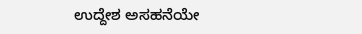ಉದ್ದೇಶ ಅಸಹನೆಯೇ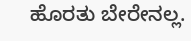ಹೊರತು ಬೇರೇನಲ್ಲ.